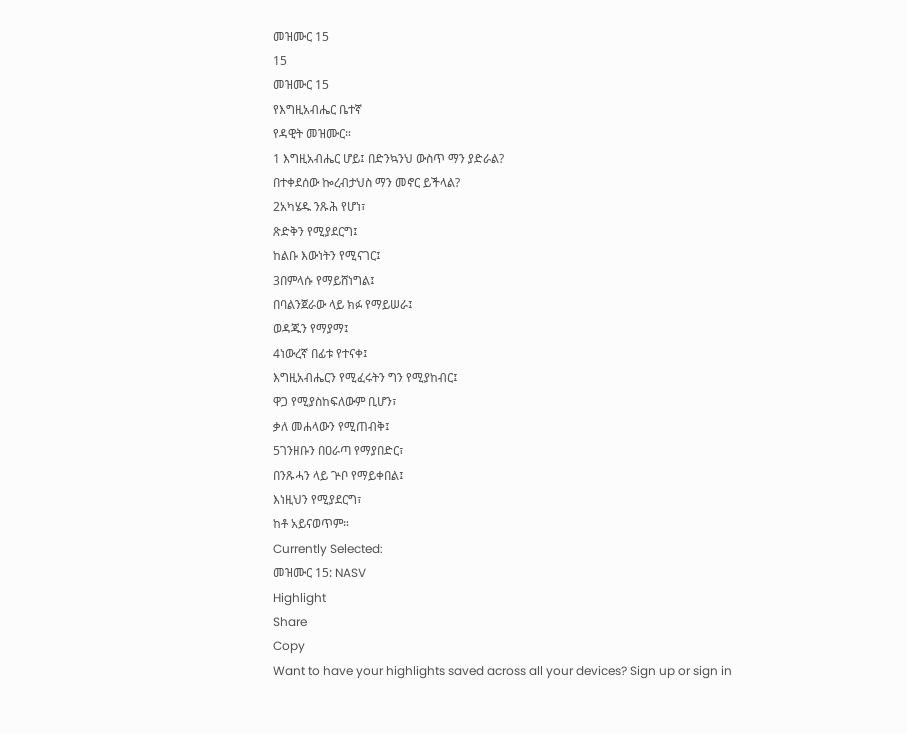መዝሙር 15
15
መዝሙር 15
የእግዚአብሔር ቤተኛ
የዳዊት መዝሙር።
1 እግዚአብሔር ሆይ፤ በድንኳንህ ውስጥ ማን ያድራል?
በተቀደሰው ኰረብታህስ ማን መኖር ይችላል?
2አካሄዱ ንጹሕ የሆነ፣
ጽድቅን የሚያደርግ፤
ከልቡ እውነትን የሚናገር፤
3በምላሱ የማይሸነግል፤
በባልንጀራው ላይ ክፉ የማይሠራ፤
ወዳጁን የማያማ፤
4ነውረኛ በፊቱ የተናቀ፤
እግዚአብሔርን የሚፈሩትን ግን የሚያከብር፤
ዋጋ የሚያስከፍለውም ቢሆን፣
ቃለ መሐላውን የሚጠብቅ፤
5ገንዘቡን በዐራጣ የማያበድር፣
በንጹሓን ላይ ጕቦ የማይቀበል፤
እነዚህን የሚያደርግ፣
ከቶ አይናወጥም።
Currently Selected:
መዝሙር 15: NASV
Highlight
Share
Copy
Want to have your highlights saved across all your devices? Sign up or sign in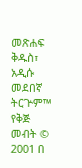መጽሐፍ ቅዱስ፣ አዲሱ መደበኛ ትርጕም™
የቅጅ መብት © 2001 በ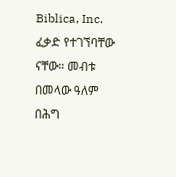Biblica, Inc.
ፈቃድ የተገኘባቸው ናቸው። መብቱ በመላው ዓለም በሕግ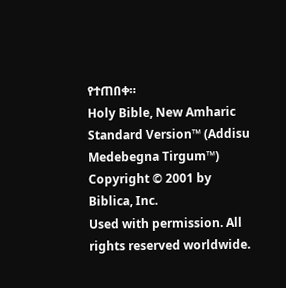የተጠበቀ።
Holy Bible, New Amharic Standard Version™ (Addisu Medebegna Tirgum™)
Copyright © 2001 by Biblica, Inc.
Used with permission. All rights reserved worldwide.